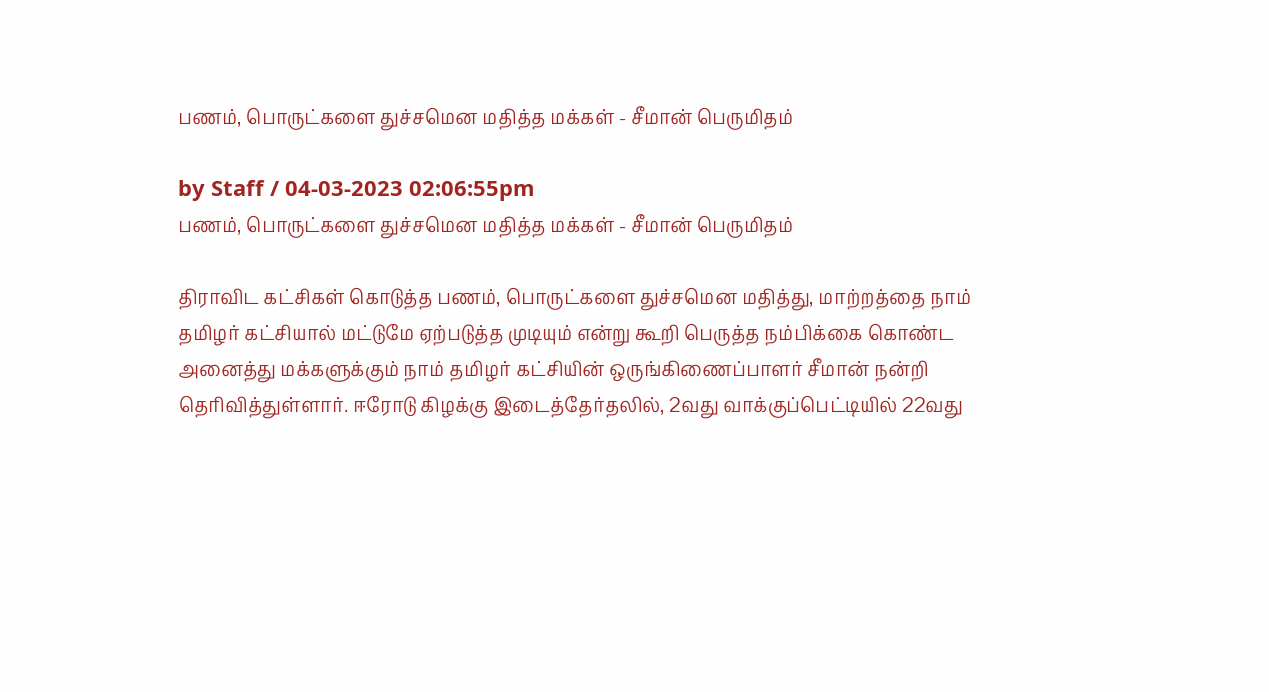பணம், பொருட்களை துச்சமென மதித்த மக்கள் - சீமான் பெருமிதம்

by Staff / 04-03-2023 02:06:55pm
பணம், பொருட்களை துச்சமென மதித்த மக்கள் - சீமான் பெருமிதம்

திராவிட கட்சிகள் கொடுத்த பணம், பொருட்களை துச்சமென மதித்து, மாற்றத்தை நாம் தமிழர் கட்சியால் மட்டுமே ஏற்படுத்த முடியும் என்று கூறி பெருத்த நம்பிக்கை கொண்ட அனைத்து மக்களுக்கும் நாம் தமிழர் கட்சியின் ஒருங்கிணைப்பாளர் சீமான் நன்றி தெரிவித்துள்ளார். ஈரோடு கிழக்கு இடைத்தேர்தலில், 2வது வாக்குப்பெட்டியில் 22வது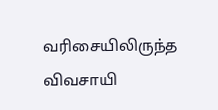வரிசையிலிருந்த விவசாயி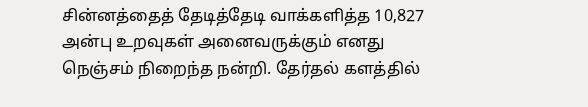சின்னத்தைத் தேடித்தேடி வாக்களித்த 10,827 அன்பு உறவுகள் அனைவருக்கும் எனது நெஞ்சம் நிறைந்த நன்றி. தேர்தல் களத்தில்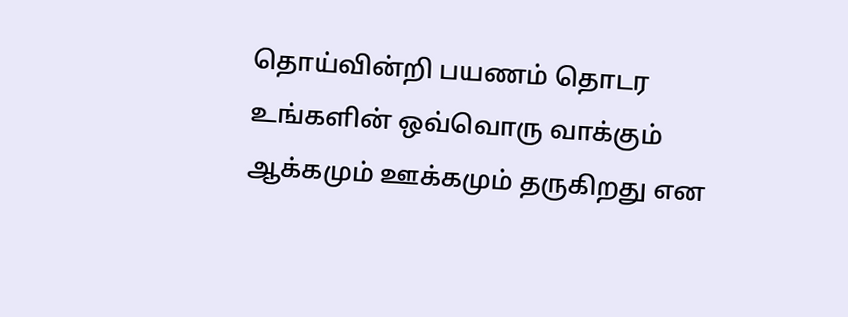தொய்வின்றி பயணம் தொடர உங்களின் ஒவ்வொரு வாக்கும் ஆக்கமும் ஊக்கமும் தருகிறது என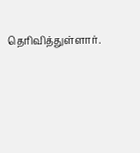தெரிவித்துள்ளார்.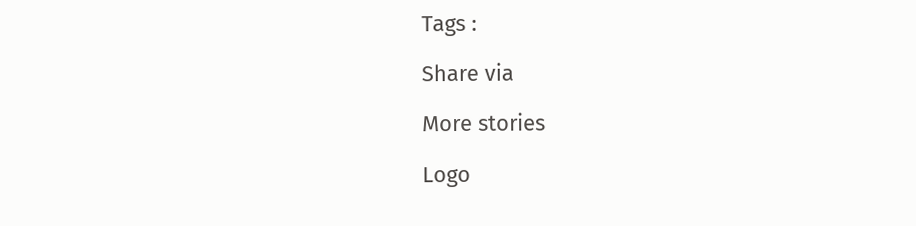Tags :

Share via

More stories

Logo